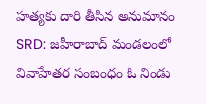హత్యకు దారి తీసిన అనుమానం
SRD: జహీరాబాద్ మండలంలో వివాహేతర సంబంధం ఓ నిండు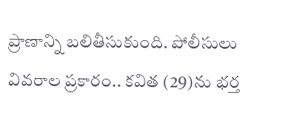ప్రాణాన్ని బలితీసుకుంది. పోలీసులు వివరాల ప్రకారం.. కవిత (29)ను భర్త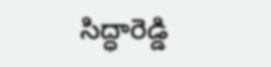సిద్ధారెడ్డి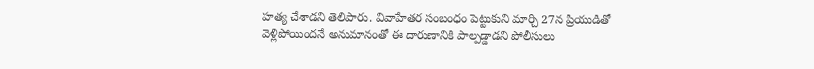హత్య చేశాడని తెలిపారు. వివాహేతర సంబంధం పెట్టుకుని మార్చి 27న ప్రియుడితో వెళ్లిపోయిందనే అనుమానంతో ఈ దారుణానికి పాల్పడ్డాడని పోలీసులు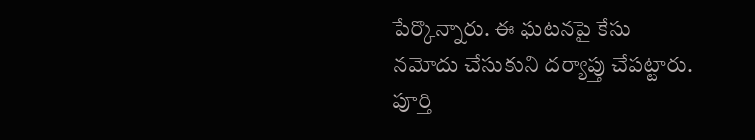పేర్కొన్నారు. ఈ ఘటనపై కేసు నమోదు చేసుకుని దర్యాప్తు చేపట్టారు. పూర్తి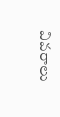వివరాలు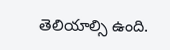తెలియాల్సి ఉంది.